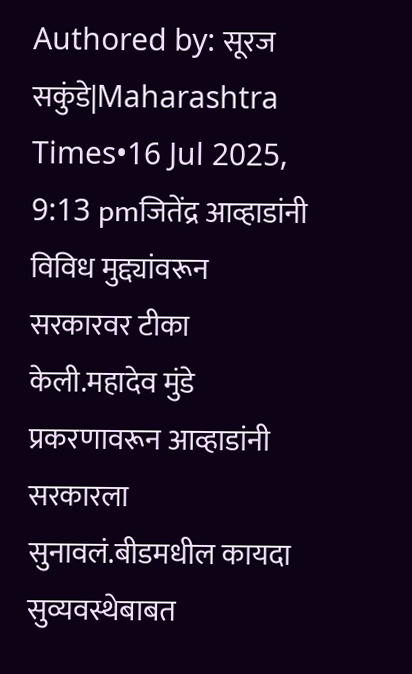Authored by: सूरज सकुंडे|Maharashtra Times•16 Jul 2025, 9:13 pmजितेंद्र आव्हाडांनी विविध मुद्द्यांवरून सरकारवर टीका केली.महादेव मुंडे प्रकरणावरून आव्हाडांनी सरकारला सुनावलं.बीडमधील कायदा सुव्यवस्थेबाबत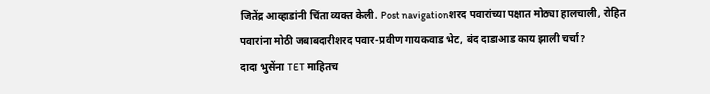जितेंद्र आव्हाडांनी चिंता व्यक्त केली. Post navigationशरद पवारांच्या पक्षात मोठ्या हालचाली, रोहित पवारांना मोठी जबाबदारीशरद पवार-प्रवीण गायकवाड भेट, बंद दाडाआड काय झाली चर्चा?
दादा भुसेंना TET माहितच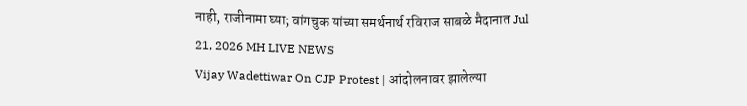नाही, राजीनामा घ्या; वांगचुक यांच्या समर्थनार्थ रविराज साबळे मैदानात Jul 21, 2026 MH LIVE NEWS
Vijay Wadettiwar On CJP Protest | आंदोलनावर झालेल्या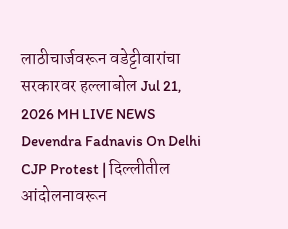लाठीचार्जवरून वडेट्टीवारांचा सरकारवर हल्लाबोल Jul 21, 2026 MH LIVE NEWS
Devendra Fadnavis On Delhi CJP Protest | दिल्लीतील आंदोलनावरून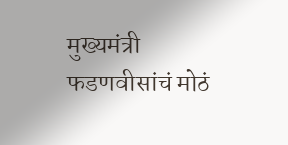मुख्यमंत्री फडणवीसांचं मोठं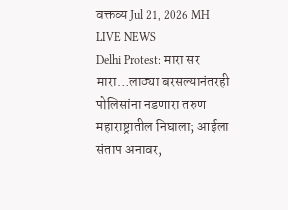वक्तव्य Jul 21, 2026 MH LIVE NEWS
Delhi Protest: मारा सर मारा…लाठ्या बरसल्यानंतरही पोलिसांना नडणारा तरुण महाराष्ट्रातील निघाला; आईला संताप अनावर,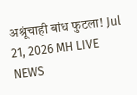अश्रूंचाही बांध फुटला! Jul 21, 2026 MH LIVE NEWS